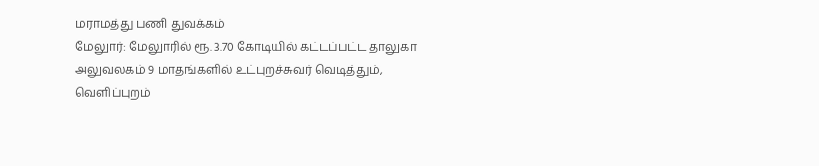மராமத்து பணி துவக்கம்
மேலுார்: மேலுாரில் ரூ. 3.70 கோடியில் கட்டப்பட்ட தாலுகா அலுவலகம் 9 மாதங்களில் உட்புறச்சுவர் வெடித்தும், வெளிப்புறம்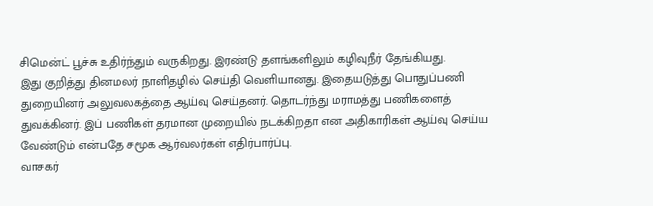சிமென்ட் பூச்சு உதிர்ந்தும் வருகிறது. இரண்டு தளங்களிலும் கழிவுநீர் தேங்கியது.
இது குறித்து தினமலர் நாளிதழில் செய்தி வெளியானது. இதையடுத்து பொதுப்பணி துறையினர் அலுவலகத்தை ஆய்வு செய்தனர். தொடர்ந்து மராமத்து பணிகளைத் துவக்கினர். இப் பணிகள் தரமான முறையில் நடக்கிறதா என அதிகாரிகள் ஆய்வு செய்ய வேண்டும் என்பதே சமூக ஆர்வலர்கள் எதிர்பார்ப்பு.
வாசகர்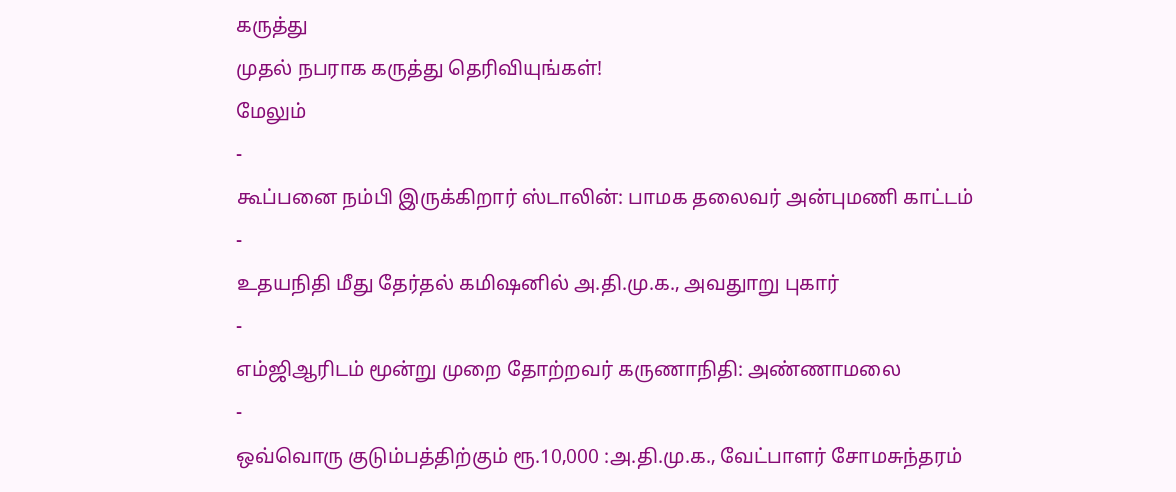கருத்து
முதல் நபராக கருத்து தெரிவியுங்கள்!
மேலும்
-
கூப்பனை நம்பி இருக்கிறார் ஸ்டாலின்: பாமக தலைவர் அன்புமணி காட்டம்
-
உதயநிதி மீது தேர்தல் கமிஷனில் அ.தி.மு.க., அவதுாறு புகார்
-
எம்ஜிஆரிடம் மூன்று முறை தோற்றவர் கருணாநிதி: அண்ணாமலை
-
ஒவ்வொரு குடும்பத்திற்கும் ரூ.10,000 :அ.தி.மு.க., வேட்பாளர் சோமசுந்தரம்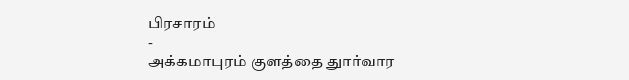பிரசாரம்
-
அக்கமாபுரம் குளத்தை துார்வார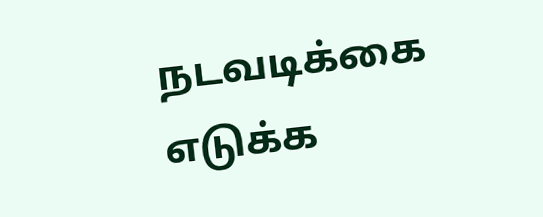நடவடிக்கை எடுக்க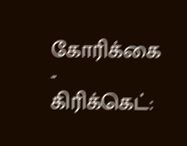கோரிக்கை
-
கிரிக்கெட்: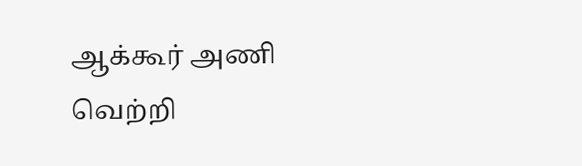ஆக்கூர் அணி வெற்றி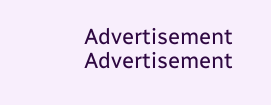Advertisement
Advertisement